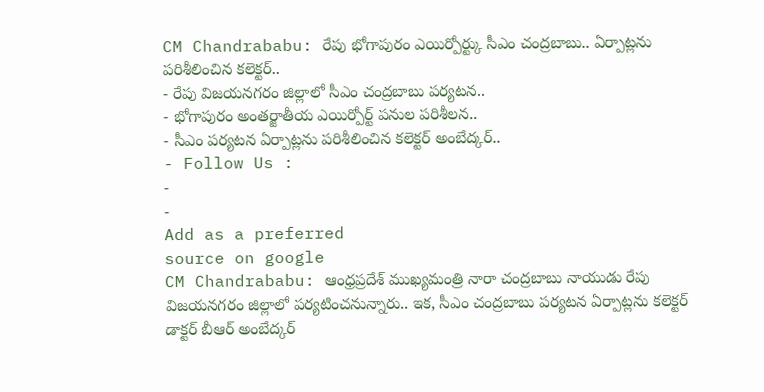CM Chandrababu: రేపు భోగాపురం ఎయిర్పోర్ట్కు సీఎం చంద్రబాబు.. ఏర్పాట్లను పరిశీలించిన కలెక్టర్..
- రేపు విజయనగరం జిల్లాలో సీఎం చంద్రబాబు పర్యటన..
- భోగాపురం అంతర్జాతీయ ఎయిర్పోర్ట్ పనుల పరిశీలన..
- సీఎం పర్యటన ఏర్పాట్లను పరిశీలించిన కలెక్టర్ అంబేద్కర్..
- Follow Us :
-
-
Add as a preferred
source on google
CM Chandrababu: ఆంధ్రప్రదేశ్ ముఖ్యమంత్రి నారా చంద్రబాబు నాయుడు రేపు విజయనగరం జిల్లాలో పర్యటించనున్నారు.. ఇక, సీఎం చంద్రబాబు పర్యటన ఏర్పాట్లను కలెక్టర్ డాక్టర్ బీఆర్ అంబేద్కర్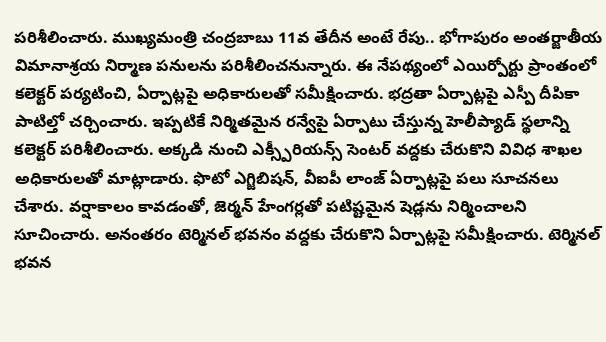పరిశీలించారు. ముఖ్యమంత్రి చంద్రబాబు 11వ తేదీన అంటే రేపు.. భోగాపురం అంతర్జాతీయ విమానాశ్రయ నిర్మాణ పనులను పరిశీలించనున్నారు. ఈ నేపథ్యంలో ఎయిర్పోర్టు ప్రాంతంలో కలెక్టర్ పర్యటించి, ఏర్పాట్లపై అధికారులతో సమీక్షించారు. భద్రతా ఏర్పాట్లపై ఎస్పీ దీపికా పాటిల్తో చర్చించారు. ఇప్పటికే నిర్మితమైన రన్వేపై ఏర్పాటు చేస్తున్న హెలీప్యాడ్ స్థలాన్ని కలెక్టర్ పరిశీలించారు. అక్కడి నుంచి ఎక్స్పీరియన్స్ సెంటర్ వద్దకు చేరుకొని వివిధ శాఖల అధికారులతో మాట్లాడారు. ఫొటో ఎగ్జిబిషన్, వీఐపీ లాంజ్ ఏర్పాట్లపై పలు సూచనలు చేశారు. వర్షాకాలం కావడంతో, జెర్మన్ హేంగర్లతో పటిష్టమైన షెడ్లను నిర్మించాలని సూచించారు. అనంతరం టెర్మినల్ భవనం వద్దకు చేరుకొని ఏర్పాట్లపై సమీక్షించారు. టెర్మినల్ భవన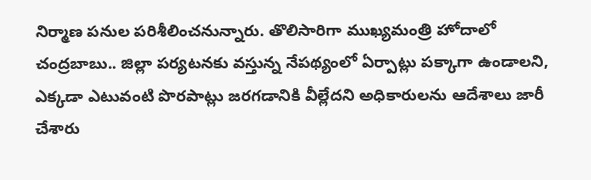నిర్మాణ పనుల పరిశీలించనున్నారు. తొలిసారిగా ముఖ్యమంత్రి హోదాలో చంద్రబాబు.. జిల్లా పర్యటనకు వస్తున్న నేపథ్యంలో ఏర్పాట్లు పక్కాగా ఉండాలని, ఎక్కడా ఎటువంటి పొరపాట్లు జరగడానికి వీల్లేదని అధికారులను ఆదేశాలు జారీ చేశారు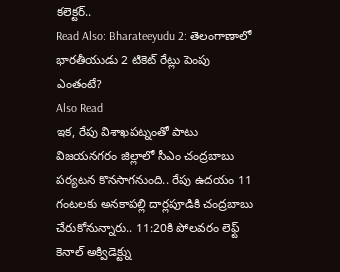కలెక్టర్..
Read Also: Bharateeyudu 2: తెలంగాణాలో భారతీయుడు 2 టికెట్ రేట్లు పెంపు ఎంతంటే?
Also Read
ఇక, రేపు విశాఖపట్నంతో పాటు విజయనగరం జిల్లాలో సీఎం చంద్రబాబు పర్యటన కొనసాగనుంది.. రేపు ఉదయం 11 గంటలకు అనకాపల్లి దార్లపూడికి చంద్రబాబు చేరుకోనున్నారు.. 11:20కి పోలవరం లెఫ్ట్ కెనాల్ అక్విడెక్ట్ను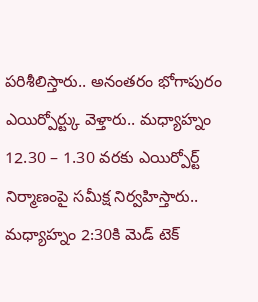పరిశీలిస్తారు.. అనంతరం భోగాపురం ఎయిర్పోర్ట్కు వెళ్తారు.. మధ్యాహ్నం 12.30 – 1.30 వరకు ఎయిర్పోర్ట్ నిర్మాణంపై సమీక్ష నిర్వహిస్తారు.. మధ్యాహ్నం 2:30కి మెడ్ టెక్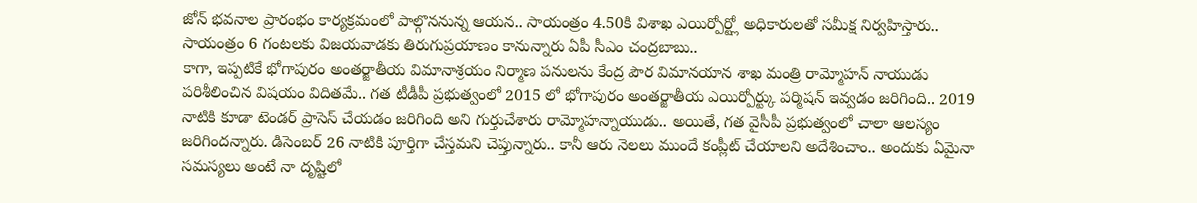జోన్ భవనాల ప్రారంభం కార్యక్రమంలో పాల్గొననున్న ఆయన.. సాయంత్రం 4.50కి విశాఖ ఎయిర్పోర్ట్లో అధికారులతో సమీక్ష నిర్వహిస్తారు.. సాయంత్రం 6 గంటలకు విజయవాడకు తిరుగుప్రయాణం కానున్నారు ఏపీ సీఎం చంద్రబాబు..
కాగా, ఇప్పటికే భోగాపురం అంతర్జాతీయ విమానాశ్రయం నిర్మాణ పనులను కేంద్ర పౌర విమానయాన శాఖ మంత్రి రామ్మోహన్ నాయుడు పరిశీలించిన విషయం విదితమే.. గత టీడీపీ ప్రభుత్వంలో 2015 లో భోగాపురం అంతర్జాతీయ ఎయిర్పోర్ట్కు పర్మిషన్ ఇవ్వడం జరిగింది.. 2019 నాటికి కూడా టెండర్ ప్రాసెస్ చేయడం జరిగింది అని గుర్తుచేశారు రామ్మోహన్నాయుడు.. అయితే, గత వైసీపీ ప్రభుత్వంలో చాలా ఆలస్యం జరిగిందన్నారు. డిసెంబర్ 26 నాటికి పూర్తిగా చేస్తమని చెప్తున్నారు.. కానీ ఆరు నెలలు ముందే కంప్లీట్ చేయాలని అదేశించాం.. అందుకు ఏమైనా సమస్యలు అంటే నా దృష్టిలో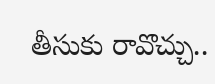తీసుకు రావొచ్చు..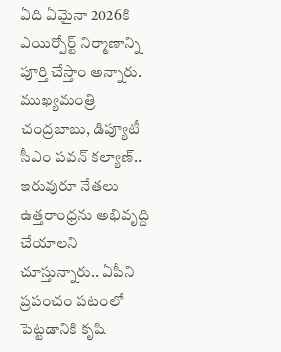ఏది ఏమైనా 2026కి ఎయిర్పోర్ట్ నిర్మాణాన్ని పూర్తి చేస్తాం అన్నారు. ముఖ్యమంత్రి చంద్రబాబు, డిప్యూటీ సీఎం పవన్ కల్యాణ్.. ఇరువురూ నేతలు ఉత్తరాంధ్రను అభివృద్ది చేయాలని చూస్తున్నారు.. ఏపీని ప్రపంచం పటంలో పెట్టడానికి కృషి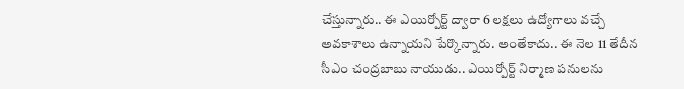చేస్తున్నారు.. ఈ ఎయిర్పోర్ట్ ద్వారా 6 లక్షలు ఉద్యోగాలు వచ్చే అవకాశాలు ఉన్నాయని పేర్కొన్నారు. అంతేకాదు.. ఈ నెల 11 తేదీన సీఎం చంద్రబాబు నాయుడు.. ఎయిర్పోర్ట్ నిర్మాణ పనులను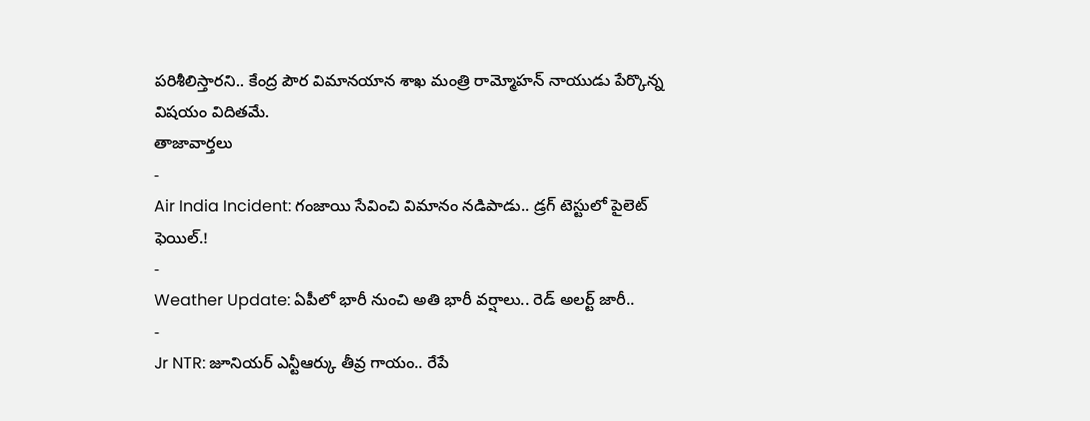పరిశీలిస్తారని.. కేంద్ర పౌర విమానయాన శాఖ మంత్రి రామ్మోహన్ నాయుడు పేర్కొన్న విషయం విదితమే.
తాజావార్తలు
-
Air India Incident: గంజాయి సేవించి విమానం నడిపాడు.. డ్రగ్ టెస్టులో పైలెట్ ఫెయిల్.!
-
Weather Update: ఏపీలో భారీ నుంచి అతి భారీ వర్షాలు.. రెడ్ అలర్ట్ జారీ..
-
Jr NTR: జూనియర్ ఎన్టీఆర్కు తీవ్ర గాయం.. రేపే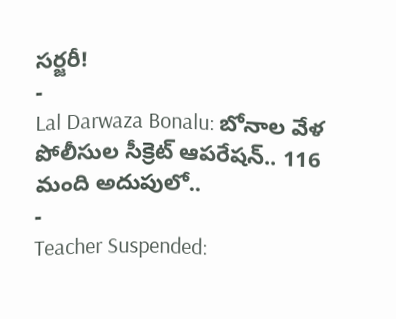సర్జరీ!
-
Lal Darwaza Bonalu: బోనాల వేళ పోలీసుల సీక్రెట్ ఆపరేషన్.. 116 మంది అదుపులో..
-
Teacher Suspended: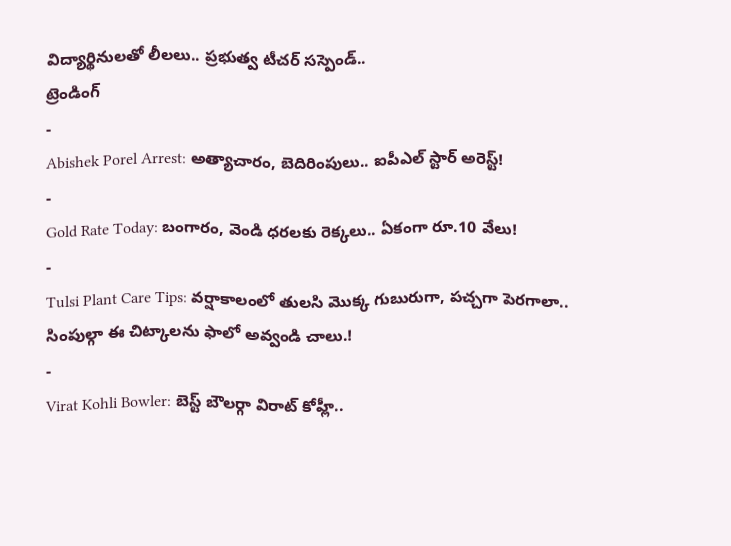విద్యార్థినులతో లీలలు.. ప్రభుత్వ టీచర్ సస్పెండ్..
ట్రెండింగ్
-
Abishek Porel Arrest: అత్యాచారం, బెదిరింపులు.. ఐపీఎల్ స్టార్ అరెస్ట్!
-
Gold Rate Today: బంగారం, వెండి ధరలకు రెక్కలు.. ఏకంగా రూ.10 వేలు!
-
Tulsi Plant Care Tips: వర్షాకాలంలో తులసి మొక్క గుబురుగా, పచ్చగా పెరగాలా.. సింపుల్గా ఈ చిట్కాలను ఫాలో అవ్వండి చాలు.!
-
Virat Kohli Bowler: బెస్ట్ బౌలర్గా విరాట్ కోహ్లీ..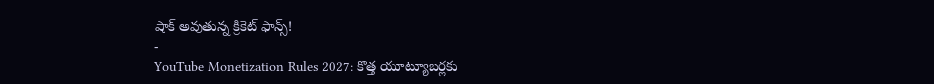షాక్ అవుతున్న క్రికెట్ ఫాన్స్!
-
YouTube Monetization Rules 2027: కొత్త యూట్యూబర్లకు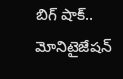బిగ్ షాక్.. మోనిటైజేషన్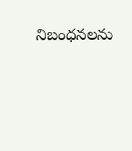నిబంధనలను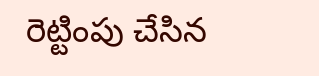రెట్టింపు చేసిన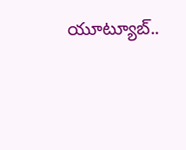యూట్యూబ్..